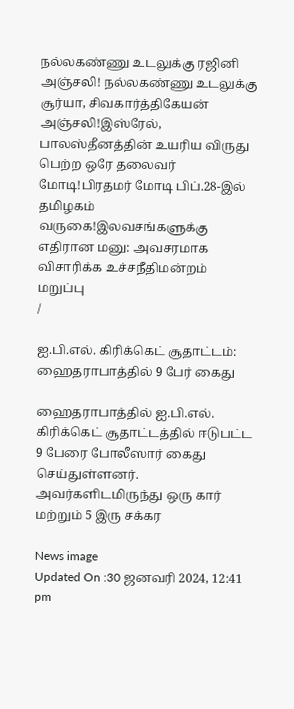நல்லகண்ணு உடலுக்கு ரஜினி அஞ்சலி! நல்லகண்ணு உடலுக்கு சூர்யா, சிவகார்த்திகேயன் அஞ்சலி!இஸ்ரேல், பாலஸ்தீனத்தின் உயரிய விருது பெற்ற ஒரே தலைவர் மோடி!பிரதமர் மோடி பிப்.28-இல் தமிழகம் வருகை!இலவசங்களுக்கு எதிரான மனு: அவசரமாக விசாரிக்க உச்சநீதிமன்றம் மறுப்பு
/

ஐ.பி.எல். கிரிக்கெட் சூதாட்டம்: ஹைதராபாத்தில் 9 பேர் கைது

ஹைதராபாத்தில் ஐ.பி.எல். கிரிக்கெட் சூதாட்டத்தில் ஈடுபட்ட 9 பேரை போலீஸார் கைது செய்துள்ளனர். அவர்களிடமிருந்து ஒரு கார் மற்றும் 5 இரு சக்கர

News image
Updated On :30 ஜனவரி 2024, 12:41 pm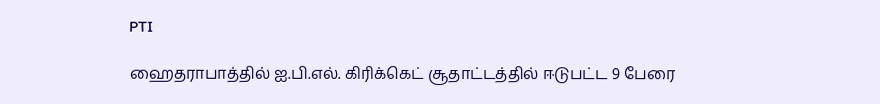PTI

ஹைதராபாத்தில் ஐ.பி.எல். கிரிக்கெட் சூதாட்டத்தில் ஈடுபட்ட 9 பேரை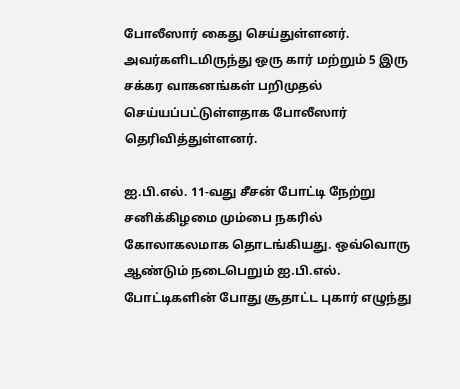போலீஸார் கைது செய்துள்ளனர். அவர்களிடமிருந்து ஒரு கார் மற்றும் 5 இரு சக்கர வாகனங்கள் பறிமுதல் செய்யப்பட்டுள்ளதாக போலீஸார் தெரிவித்துள்ளனர்.

ஐ.பி.எல். 11-வது சீசன் போட்டி நேற்று சனிக்கிழமை மும்பை நகரில் கோலாகலமாக தொடங்கியது. ஒவ்வொரு ஆண்டும் நடைபெறும் ஐ.பி.எல். போட்டிகளின் போது சூதாட்ட புகார் எழுந்து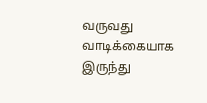வருவது வாடிக்கையாக இருந்து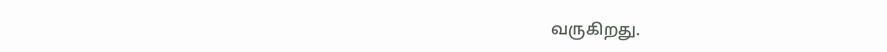வருகிறது.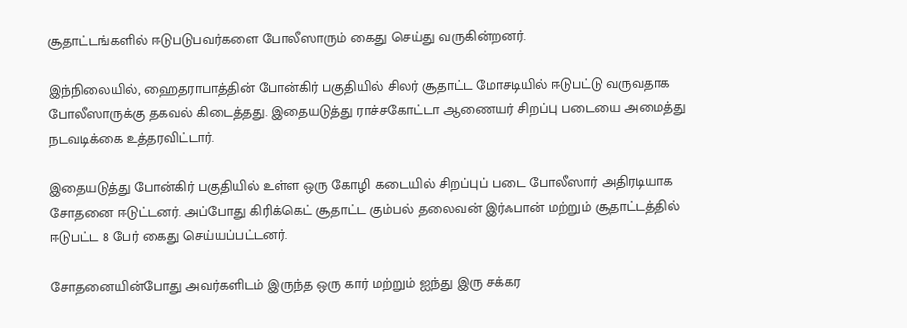சூதாட்டங்களில் ஈடுபடுபவர்களை போலீஸாரும் கைது செய்து வருகின்றனர்.

இந்நிலையில், ஹைதராபாத்தின் போன்கிர் பகுதியில் சிலர் சூதாட்ட மோசடியில் ஈடுபட்டு வருவதாக போலீஸாருக்கு தகவல் கிடைத்தது. இதையடுத்து ராச்சகோட்டா ஆணையர் சிறப்பு படையை அமைத்து நடவடிக்கை உத்தரவிட்டார்.

இதையடுத்து போன்கிர் பகுதியில் உள்ள ஒரு கோழி கடையில் சிறப்புப் படை போலீஸார் அதிரடியாக சோதனை ஈடுட்டனர். அப்போது கிரிக்கெட் சூதாட்ட கும்பல் தலைவன் இர்ஃபான் மற்றும் சூதாட்டத்தில் ஈடுபட்ட 8 பேர் கைது செய்யப்பட்டனர்.

சோதனையின்போது அவர்களிடம் இருந்த ஒரு கார் மற்றும் ஐந்து இரு சக்கர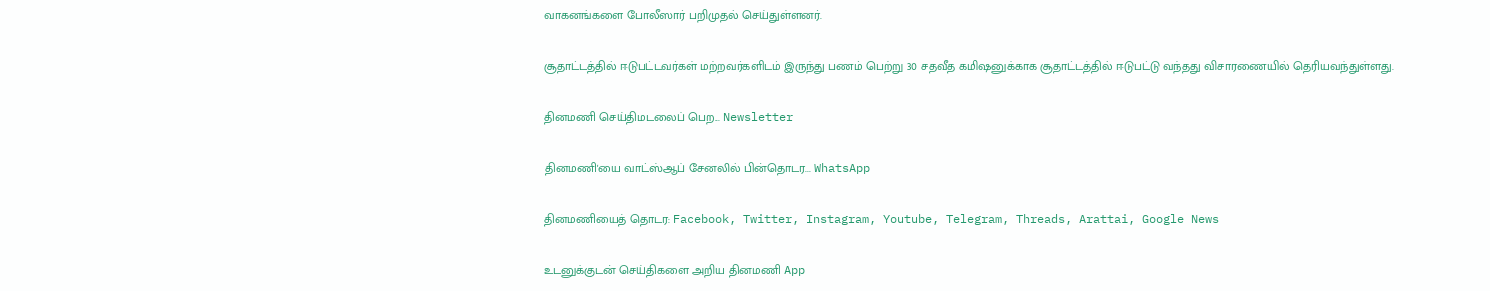வாகனங்களை போலீஸார் பறிமுதல் செய்துள்ளனர்.

சூதாட்டத்தில் ஈடுபட்டவர்கள் மற்றவர்களிடம் இருந்து பணம் பெற்று 30 சதவீத கமிஷனுக்காக சூதாட்டத்தில் ஈடுபட்டு வந்தது விசாரணையில் தெரியவந்துள்ளது.

தினமணி செய்திமடலைப் பெற... Newsletter

தினமணி'யை வாட்ஸ்ஆப் சேனலில் பின்தொடர... WhatsApp

தினமணியைத் தொடர: Facebook, Twitter, Instagram, Youtube, Telegram, Threads, Arattai, Google News

உடனுக்குடன் செய்திகளை அறிய தினமணி App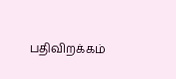பதிவிறக்கம்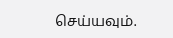செய்யவும்.